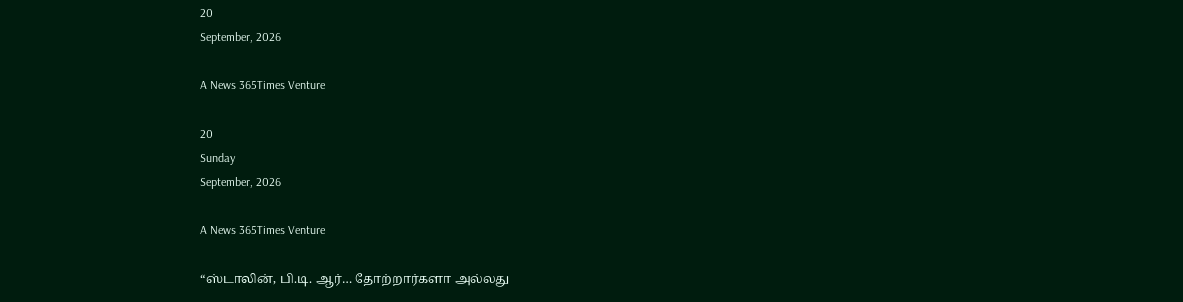20
September, 2026

A News 365Times Venture

20
Sunday
September, 2026

A News 365Times Venture

“ஸ்டாலின், பி.டி. ஆர்… தோற்றார்களா அல்லது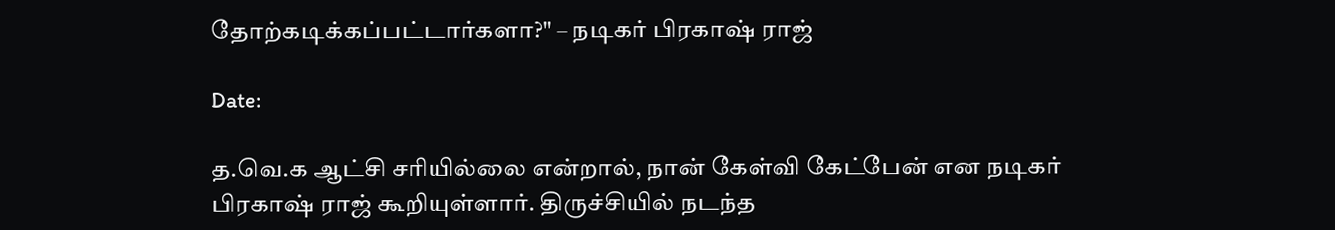தோற்கடிக்கப்பட்டார்களா?" – நடிகர் பிரகாஷ் ராஜ்

Date:

த.வெ.க ஆட்சி சரியில்லை என்றால், நான் கேள்வி கேட்பேன் என நடிகர் பிரகாஷ் ராஜ் கூறியுள்ளார். திருச்சியில் நடந்த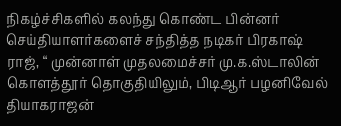நிகழ்ச்சிகளில் கலந்து கொண்ட பின்னர் செய்தியாளர்களைச் சந்தித்த நடிகர் பிரகாஷ் ராஜ், “ முன்னாள் முதலமைச்சர் மு.க.ஸ்டாலின் கொளத்தூர் தொகுதியிலும், பிடிஆர் பழனிவேல் தியாகராஜன்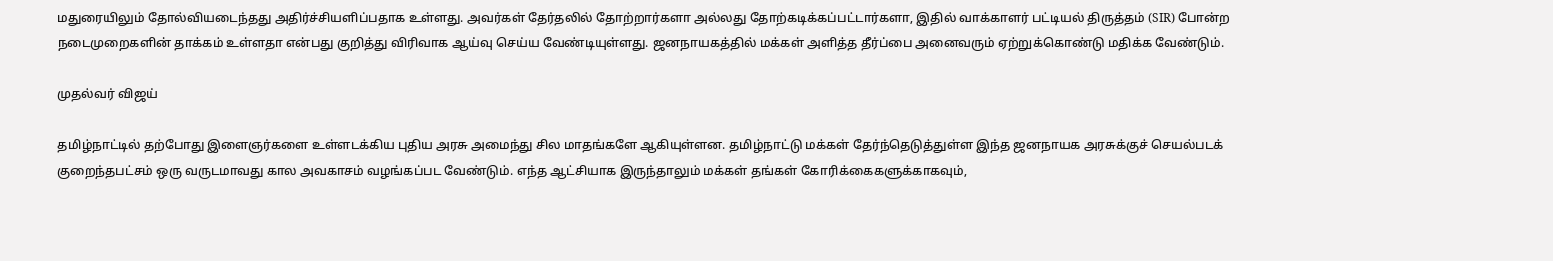மதுரையிலும் தோல்வியடைந்தது அதிர்ச்சியளிப்பதாக உள்ளது. அவர்கள் தேர்தலில் தோற்றார்களா அல்லது தோற்கடிக்கப்பட்டார்களா, இதில் வாக்காளர் பட்டியல் திருத்தம் (SIR) போன்ற நடைமுறைகளின் தாக்கம் உள்ளதா என்பது குறித்து விரிவாக ஆய்வு செய்ய வேண்டியுள்ளது. ஜனநாயகத்தில் மக்கள் அளித்த தீர்ப்பை அனைவரும் ஏற்றுக்கொண்டு மதிக்க வேண்டும்.

முதல்வர் விஜய்

தமிழ்நாட்டில் தற்போது இளைஞர்களை உள்ளடக்கிய புதிய அரசு அமைந்து சில மாதங்களே ஆகியுள்ளன. தமிழ்நாட்டு மக்கள் தேர்ந்தெடுத்துள்ள இந்த ஜனநாயக அரசுக்குச் செயல்படக் குறைந்தபட்சம் ஒரு வருடமாவது கால அவகாசம் வழங்கப்பட வேண்டும். எந்த ஆட்சியாக இருந்தாலும் மக்கள் தங்கள் கோரிக்கைகளுக்காகவும்,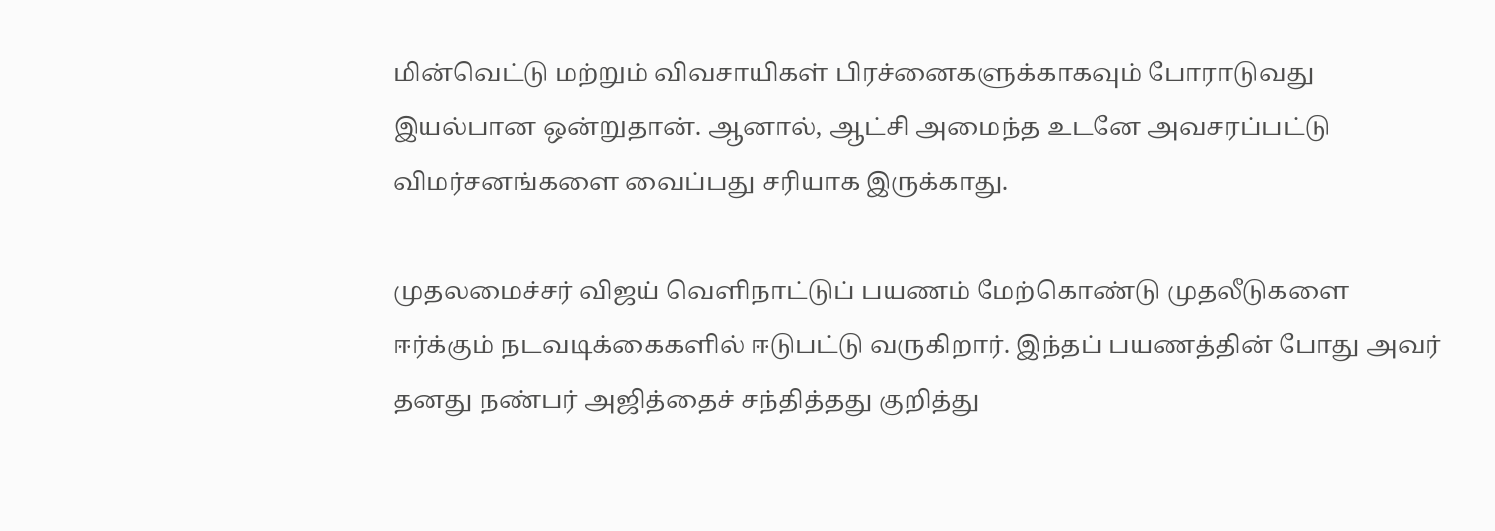மின்வெட்டு மற்றும் விவசாயிகள் பிரச்னைகளுக்காகவும் போராடுவது இயல்பான ஒன்றுதான். ஆனால், ஆட்சி அமைந்த உடனே அவசரப்பட்டு விமர்சனங்களை வைப்பது சரியாக இருக்காது.

முதலமைச்சர் விஜய் வெளிநாட்டுப் பயணம் மேற்கொண்டு முதலீடுகளை ஈர்க்கும் நடவடிக்கைகளில் ஈடுபட்டு வருகிறார். இந்தப் பயணத்தின் போது அவர் தனது நண்பர் அஜித்தைச் சந்தித்தது குறித்து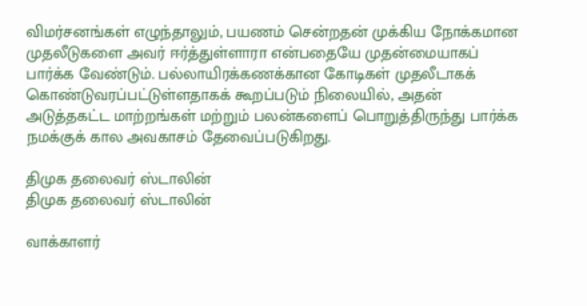விமர்சனங்கள் எழுந்தாலும், பயணம் சென்றதன் முக்கிய நோக்கமான முதலீடுகளை அவர் ஈர்த்துள்ளாரா என்பதையே முதன்மையாகப் பார்க்க வேண்டும். பல்லாயிரக்கணக்கான கோடிகள் முதலீடாகக் கொண்டுவரப்பட்டுள்ளதாகக் கூறப்படும் நிலையில், அதன் அடுத்தகட்ட மாற்றங்கள் மற்றும் பலன்களைப் பொறுத்திருந்து பார்க்க நமக்குக் கால அவகாசம் தேவைப்படுகிறது.

திமுக தலைவர் ஸ்டாலின்
திமுக தலைவர் ஸ்டாலின்

வாக்காளர்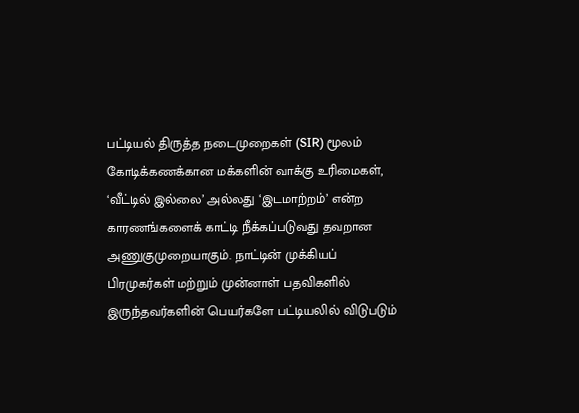பட்டியல் திருத்த நடைமுறைகள் (SIR) மூலம் கோடிக்கணக்கான மக்களின் வாக்கு உரிமைகள், ‘வீட்டில் இல்லை’ அல்லது ‘இடமாற்றம்’ என்ற காரணங்களைக் காட்டி நீக்கப்படுவது தவறான அணுகுமுறையாகும். நாட்டின் முக்கியப் பிரமுகர்கள் மற்றும் முன்னாள் பதவிகளில் இருந்தவர்களின் பெயர்களே பட்டியலில் விடுபடும்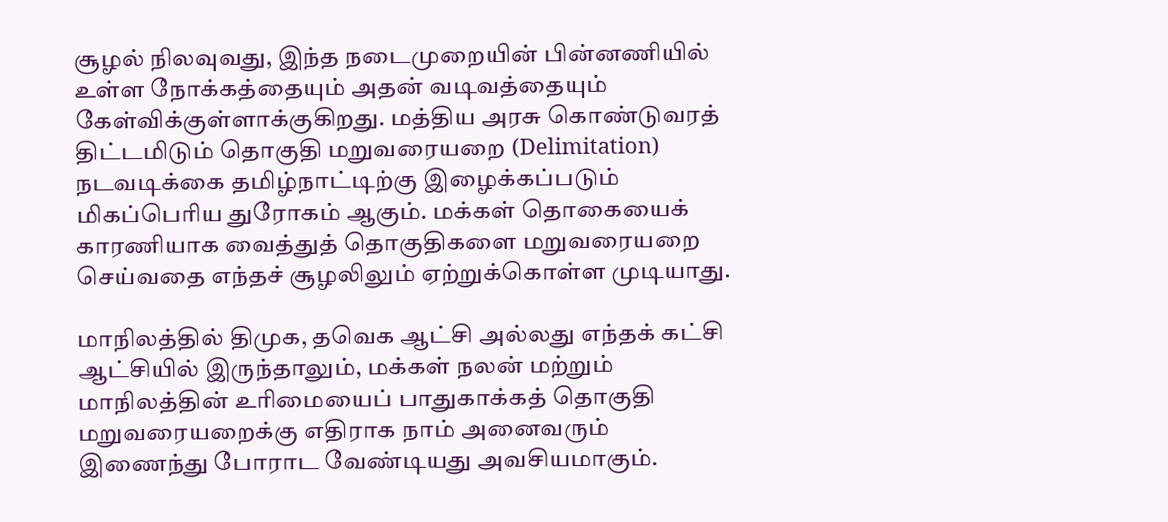சூழல் நிலவுவது, இந்த நடைமுறையின் பின்னணியில் உள்ள நோக்கத்தையும் அதன் வடிவத்தையும் கேள்விக்குள்ளாக்குகிறது. மத்திய அரசு கொண்டுவரத் திட்டமிடும் தொகுதி மறுவரையறை (Delimitation) நடவடிக்கை தமிழ்நாட்டிற்கு இழைக்கப்படும் மிகப்பெரிய துரோகம் ஆகும். மக்கள் தொகையைக் காரணியாக வைத்துத் தொகுதிகளை மறுவரையறை செய்வதை எந்தச் சூழலிலும் ஏற்றுக்கொள்ள முடியாது.

மாநிலத்தில் திமுக, தவெக ஆட்சி அல்லது எந்தக் கட்சி ஆட்சியில் இருந்தாலும், மக்கள் நலன் மற்றும் மாநிலத்தின் உரிமையைப் பாதுகாக்கத் தொகுதி மறுவரையறைக்கு எதிராக நாம் அனைவரும் இணைந்து போராட வேண்டியது அவசியமாகும்.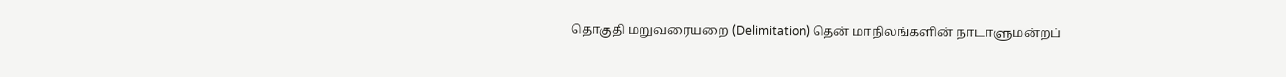தொகுதி மறுவரையறை (Delimitation) தென் மாநிலங்களின் நாடாளுமன்றப்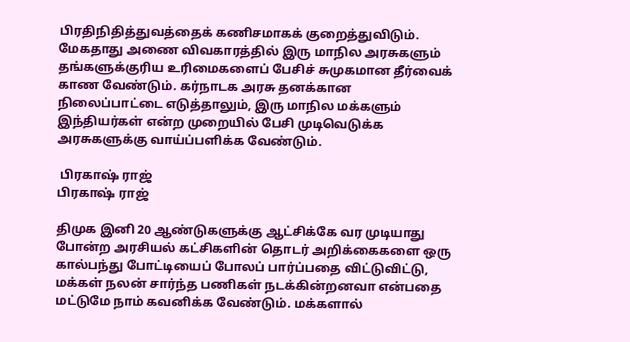பிரதிநிதித்துவத்தைக் கணிசமாகக் குறைத்துவிடும். மேகதாது அணை விவகாரத்தில் இரு மாநில அரசுகளும் தங்களுக்குரிய உரிமைகளைப் பேசிச் சுமுகமான தீர்வைக் காண வேண்டும். கர்நாடக அரசு தனக்கான நிலைப்பாட்டை எடுத்தாலும், இரு மாநில மக்களும் இந்தியர்கள் என்ற முறையில் பேசி முடிவெடுக்க அரசுகளுக்கு வாய்ப்பளிக்க வேண்டும்.

 பிரகாஷ் ராஜ்
பிரகாஷ் ராஜ்

திமுக இனி 20 ஆண்டுகளுக்கு ஆட்சிக்கே வர முடியாது போன்ற அரசியல் கட்சிகளின் தொடர் அறிக்கைகளை ஒரு கால்பந்து போட்டியைப் போலப் பார்ப்பதை விட்டுவிட்டு, மக்கள் நலன் சார்ந்த பணிகள் நடக்கின்றனவா என்பதை மட்டுமே நாம் கவனிக்க வேண்டும். மக்களால்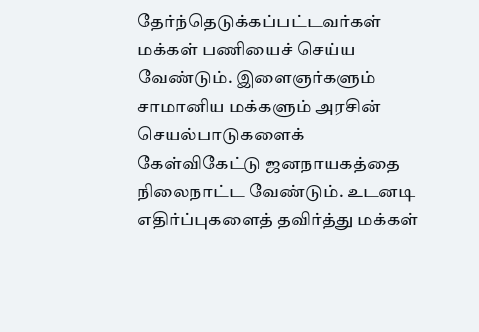தேர்ந்தெடுக்கப்பட்டவர்கள் மக்கள் பணியைச் செய்ய வேண்டும். இளைஞர்களும் சாமானிய மக்களும் அரசின் செயல்பாடுகளைக் கேள்விகேட்டு ஜனநாயகத்தை நிலைநாட்ட வேண்டும். உடனடி எதிர்ப்புகளைத் தவிர்த்து மக்கள்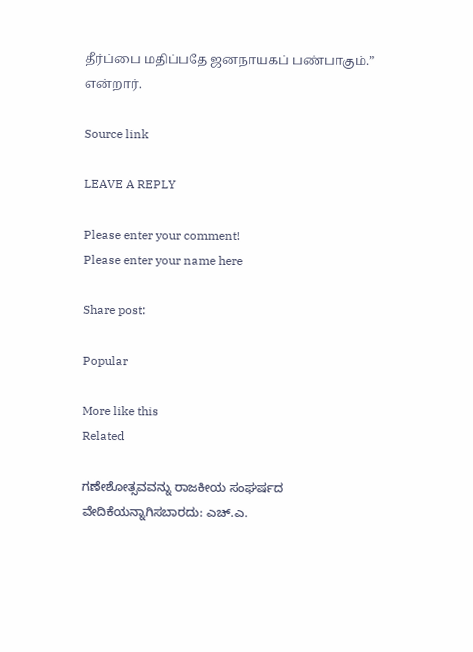தீர்ப்பை மதிப்பதே ஜனநாயகப் பண்பாகும்.” என்றார்.

Source link

LEAVE A REPLY

Please enter your comment!
Please enter your name here

Share post:

Popular

More like this
Related

ಗಣೇಶೋತ್ಸವವನ್ನು ರಾಜಕೀಯ ಸಂಘರ್ಷದ ವೇದಿಕೆಯನ್ನಾಗಿಸಬಾರದು: ಎಚ್.ಎ.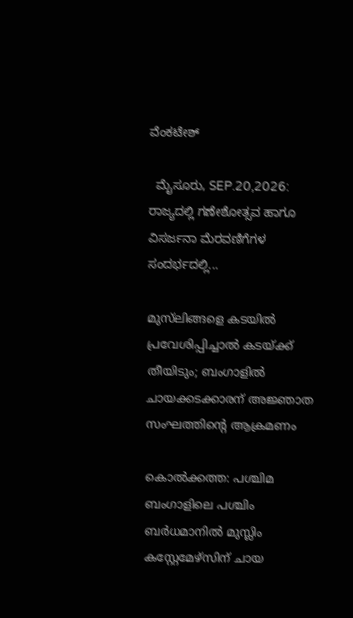ವೆಂಕಟೇಶ್

  ಮೈಸೂರು, SEP.20,2026: ರಾಜ್ಯದಲ್ಲಿ ಗಣೇಶೋತ್ಸವ ಹಾಗೂ ವಿಸರ್ಜನಾ ಮೆರವಣಿಗೆಗಳ ಸಂದರ್ಭದಲ್ಲಿ...

മുസ്‌ലിങ്ങളെ കടയില്‍ പ്രവേശിപ്പിച്ചാല്‍ കടയ്ക്ക് തീയിടും; ബംഗാളില്‍ ചായക്കടക്കാരന് അജ്ഞാത സംഘത്തിന്റെ ആക്രമണം

കൊല്‍ക്കത്ത: പശ്ചിമ ബംഗാളിലെ പശ്ചിം ബര്‍ധമാനില്‍ മുസ്ലിം കസ്റ്റേമേഴ്സിന് ചായ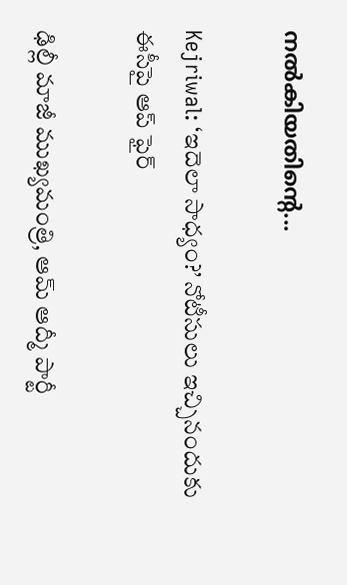നല്‍കിയതിന്റെ...

Kejriwal: ‘ఇదెలా సాధ్యం?’ నోటీసులు ఇచ్చినందుకు ఈసీపై ఆప్ ఫైర్

ఢిల్లీ మాజీ ముఖ్యమంత్రి, ఆమ్ ఆద్మీ పార్టీ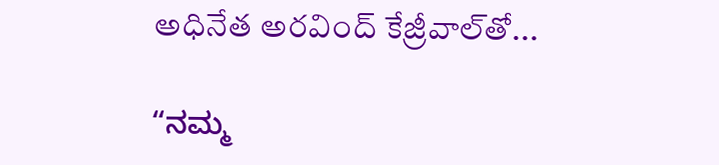అధినేత అరవింద్ కేజ్రీవాల్‌తో...

“ನಮ್ಮ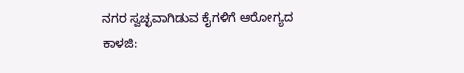ನಗರ ಸ್ವಚ್ಛವಾಗಿಡುವ ಕೈಗಳಿಗೆ ಆರೋಗ್ಯದ ಕಾಳಜಿ: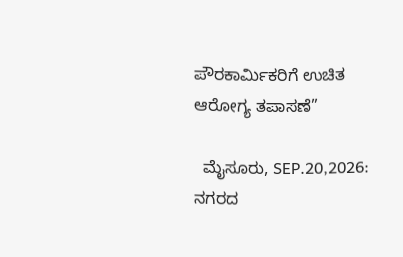ಪೌರಕಾರ್ಮಿಕರಿಗೆ ಉಚಿತ ಆರೋಗ್ಯ ತಪಾಸಣೆ”

  ಮೈಸೂರು, SEP.20,2026: ನಗರದ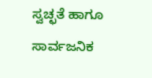ಸ್ವಚ್ಛತೆ ಹಾಗೂ ಸಾರ್ವಜನಿಕ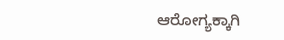ಆರೋಗ್ಯಕ್ಕಾಗಿ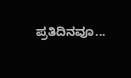ಪ್ರತಿದಿನವೂ...